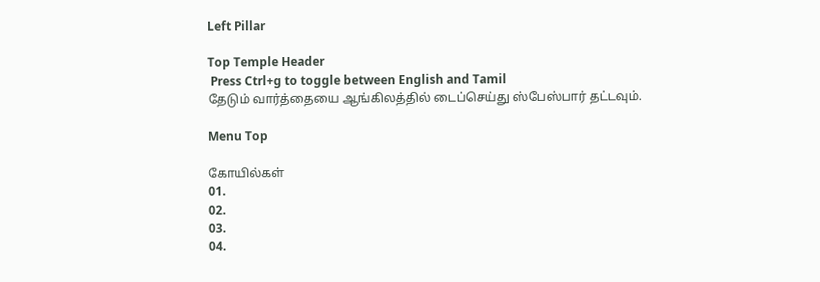Left Pillar

Top Temple Header
 Press Ctrl+g to toggle between English and Tamil
தேடும் வார்த்தையை ஆங்கிலத்தில் டைப்செய்து ஸ்பேஸ்பார் தட்டவும்.

Menu Top

கோயில்கள்
01.
02.
03.
04.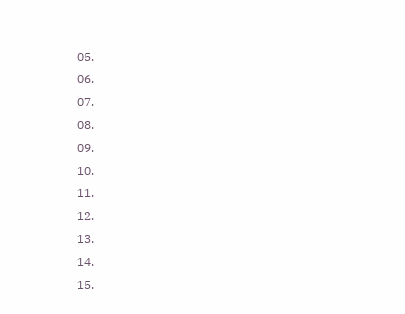05.
06.
07.
08.
09.
10.
11.
12.
13.
14.
15.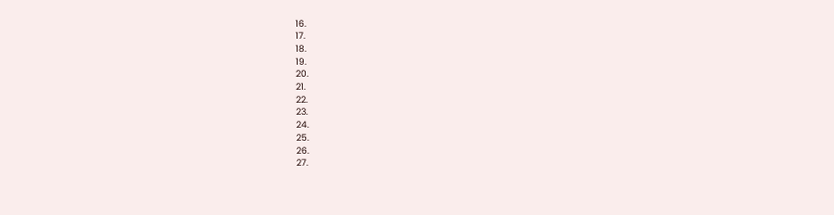16.
17.
18.
19.
20.
21.
22.
23.
24.
25.
26.
27.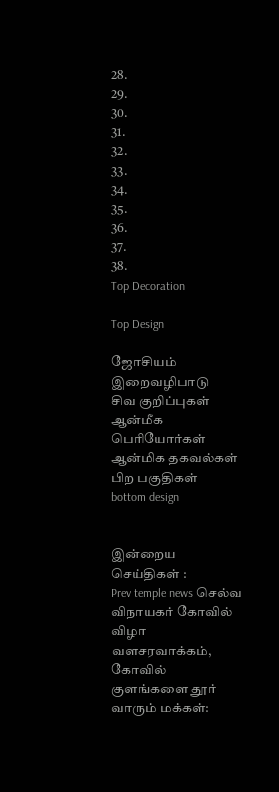28.
29.
30.
31.
32.
33.
34.
35.
36.
37.
38.
Top Decoration

Top Design

ஜோசியம்
இறைவழிபாடு
சிவ குறிப்புகள்
ஆன்மீக பெரியோர்கள்
ஆன்மிக தகவல்கள்
பிற பகுதிகள்
bottom design


இன்றைய செய்திகள் :
Prev temple news செல்வ விநாயகர் கோவில் விழா வளசரவாக்கம், கோவில் குளங்களை தூர் வாரும் மக்கள்: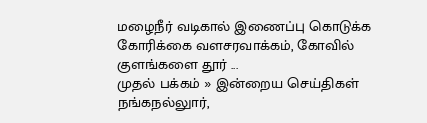மழைநீர் வடிகால் இணைப்பு கொடுக்க கோரிக்கை வளசரவாக்கம், கோவில் குளங்களை தூர் ...
முதல் பக்கம் » இன்றைய செய்திகள்
நங்கநல்லுார்,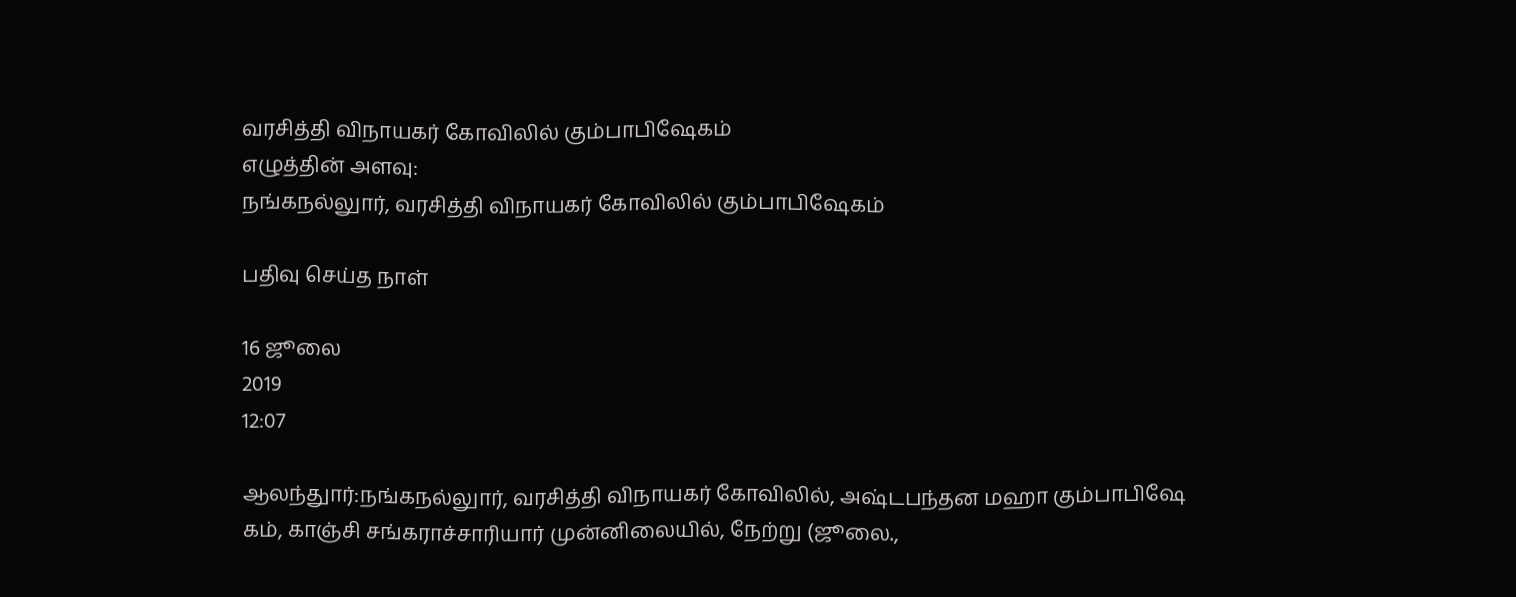வரசித்தி விநாயகர் கோவிலில் கும்பாபிஷேகம்
எழுத்தின் அளவு:
நங்கநல்லுார், வரசித்தி விநாயகர் கோவிலில் கும்பாபிஷேகம்

பதிவு செய்த நாள்

16 ஜூலை
2019
12:07

ஆலந்துார்:நங்கநல்லுார், வரசித்தி விநாயகர் கோவிலில், அஷ்டபந்தன மஹா கும்பாபிஷே கம், காஞ்சி சங்கராச்சாரியார் முன்னிலையில், நேற்று (ஜூலை.,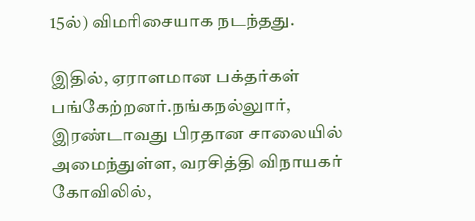15ல்) விமரிசையாக நடந்தது.

இதில், ஏராளமான பக்தர்கள் பங்கேற்றனர்.நங்கநல்லுார், இரண்டாவது பிரதான சாலையில் அமைந்துள்ள, வரசித்தி விநாயகர் கோவிலில்,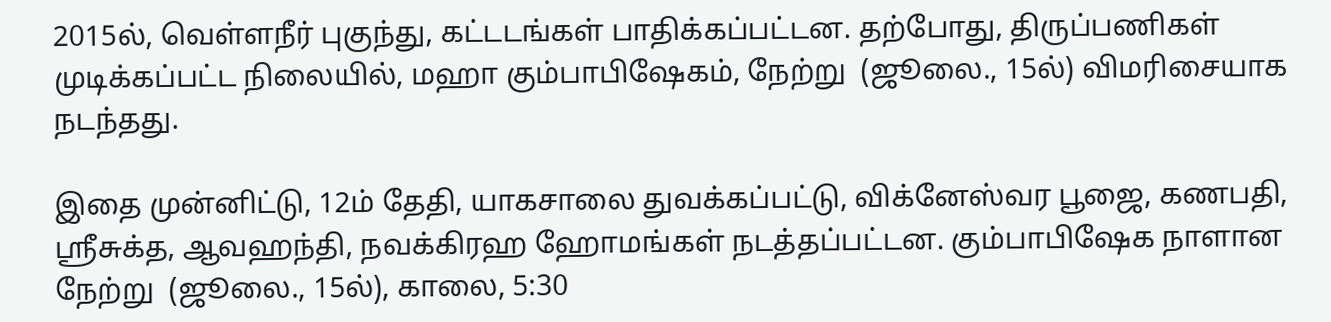2015ல், வெள்ளநீர் புகுந்து, கட்டடங்கள் பாதிக்கப்பட்டன. தற்போது, திருப்பணிகள் முடிக்கப்பட்ட நிலையில், மஹா கும்பாபிஷேகம், நேற்று  (ஜூலை., 15ல்) விமரிசையாக நடந்தது.

இதை முன்னிட்டு, 12ம் தேதி, யாகசாலை துவக்கப்பட்டு, விக்னேஸ்வர பூஜை, கணபதி, ஸ்ரீசுக்த, ஆவஹந்தி, நவக்கிரஹ ஹோமங்கள் நடத்தப்பட்டன. கும்பாபிஷேக நாளான நேற்று  (ஜூலை., 15ல்), காலை, 5:30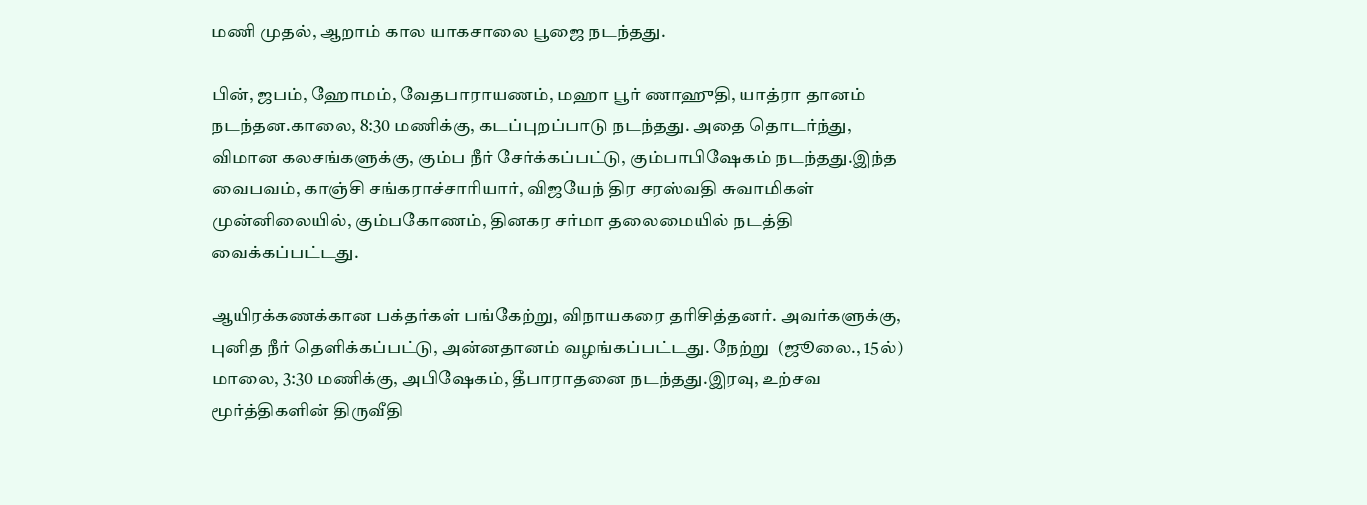மணி முதல், ஆறாம் கால யாகசாலை பூஜை நடந்தது.

பின், ஜபம், ஹோமம், வேதபாராயணம், மஹா பூர் ணாஹுதி, யாத்ரா தானம் நடந்தன.காலை, 8:30 மணிக்கு, கடப்புறப்பாடு நடந்தது. அதை தொடர்ந்து, விமான கலசங்களுக்கு, கும்ப நீர் சேர்க்கப்பட்டு, கும்பாபிஷேகம் நடந்தது.இந்த வைபவம், காஞ்சி சங்கராச்சாரியார், விஜயேந் திர சரஸ்வதி சுவாமிகள் முன்னிலையில், கும்பகோணம், தினகர சர்மா தலைமையில் நடத்தி வைக்கப்பட்டது.

ஆயிரக்கணக்கான பக்தர்கள் பங்கேற்று, விநாயகரை தரிசித்தனர். அவர்களுக்கு, புனித நீர் தெளிக்கப்பட்டு, அன்னதானம் வழங்கப்பட்டது. நேற்று  (ஜூலை., 15ல்) மாலை, 3:30 மணிக்கு, அபிஷேகம், தீபாராதனை நடந்தது.இரவு, உற்சவ மூர்த்திகளின் திருவீதி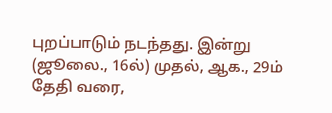புறப்பாடும் நடந்தது. இன்று  (ஜூலை., 16ல்) முதல், ஆக., 29ம் தேதி வரை,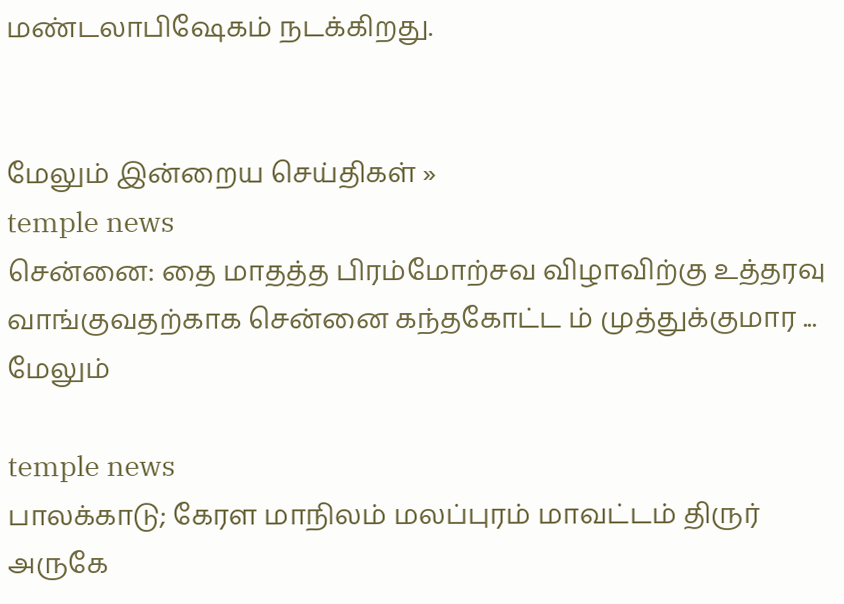மண்டலாபிஷேகம் நடக்கிறது.


மேலும் இன்றைய செய்திகள் »
temple news
சென்னை: தை மாதத்த பிரம்மோற்சவ விழாவிற்கு உத்தரவு வாங்குவதற்காக சென்னை கந்தகோட்ட ம் முத்துக்குமார ... மேலும்

temple news
பாலக்காடு; கேரள மாநிலம் மலப்புரம் மாவட்டம் திருர் அருகே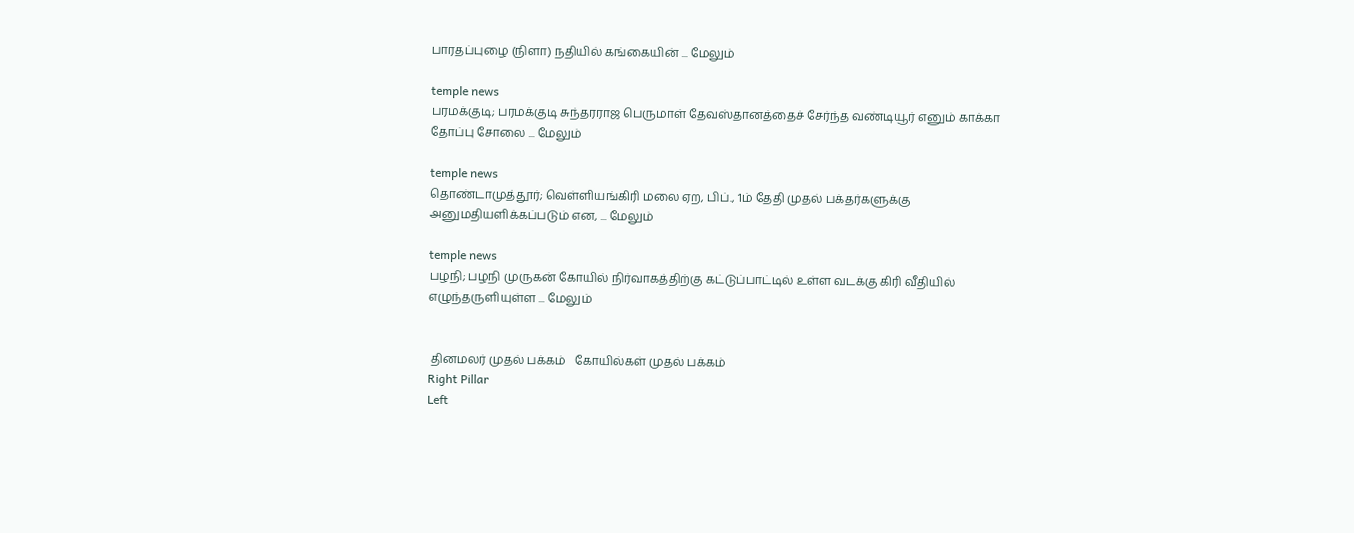பாரதப்புழை (நிளா) நதியில் கங்கையின் ... மேலும்

temple news
பரமக்குடி; பரமக்குடி சுந்தரராஜ பெருமாள் தேவஸ்தானத்தைச் சேர்ந்த வண்டியூர் எனும் காக்கா தோப்பு சோலை ... மேலும்

temple news
தொண்டாமுத்தூர்; வெள்ளியங்கிரி மலை ஏற, பிப்., 1ம் தேதி முதல் பக்தர்களுக்கு அனுமதியளிக்கப்படும் என, ... மேலும்

temple news
பழநி; பழநி முருகன் கோயில் நிர்வாகத்திற்கு கட்டுப்பாட்டில் உள்ள வடக்கு கிரி வீதியில் எழுந்தருளியுள்ள ... மேலும்


 தினமலர் முதல் பக்கம்   கோயில்கள் முதல் பக்கம்
Right Pillar
Left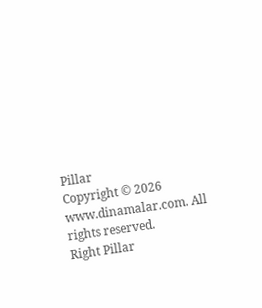Pillar
Copyright © 2026 www.dinamalar.com. All rights reserved.
Right Pillar